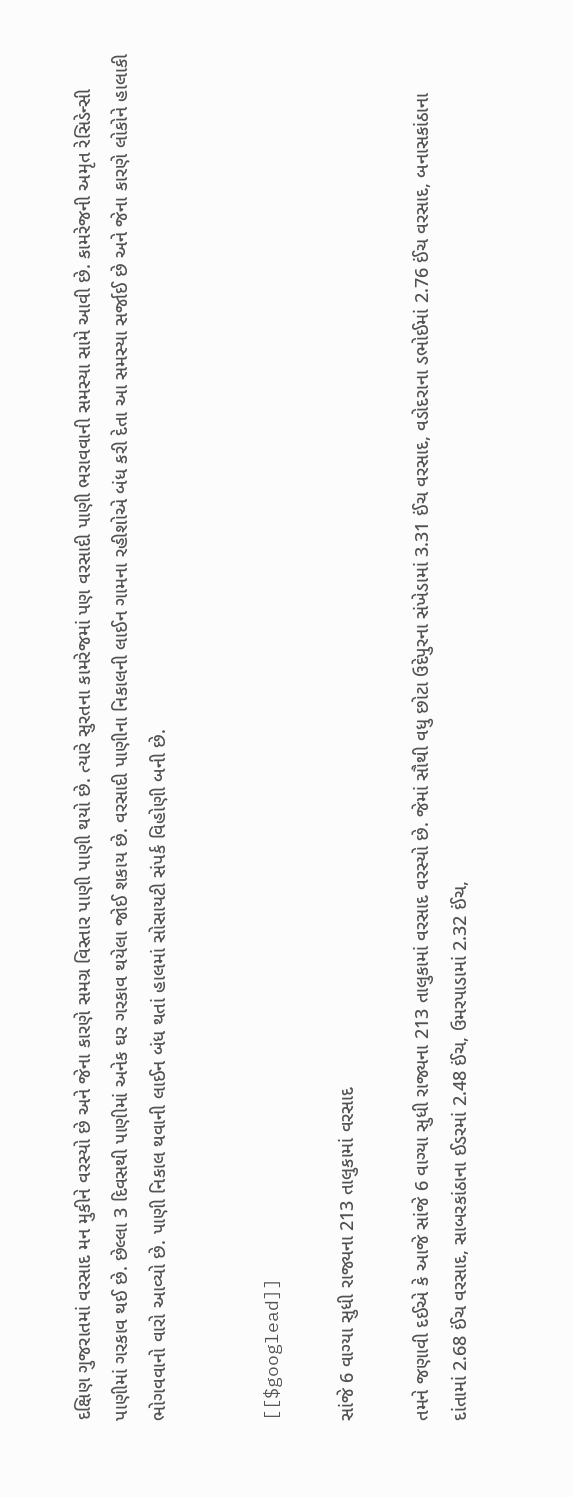દક્ષિણ ગુજરાતમાં વરસાદ મન મુકીને વરસ્યો છે અને જેના કારણે સમગ્ર વિસ્તાર પાણી પાણી થયો છે. ત્યારે સુરતના કામરેજમાં પણ વરસાદી પાણી ભરાવવાની સમસ્યા સામે આવી છે. કામરેજની અમૃત રેસિડેન્સી પાણીમાં ગરકાવ થઈ છે. છેલ્લા 3 દિવસથી પાણીમાં અનેક ઘર ગરકાવ થયેલા જોઈ શકાય છે. વરસાદી પાણીના નિકાલની લાઈન ગામના રહીશોએ બંધ કરી દેતા આ સમસ્યા સર્જાઈ છે અને જેના કારણે લોકોને હાલાકી ભોગવવાનો વારો આવ્યો છે. પાણી નિકાલ થવાની લાઈન બંધ થતાં હાલમાં સોસાયટી સંપર્ક વિહોણી બની છે.


[[$googlead]]

સાંજે 6 વાગ્યા સુધી રાજ્યના 213 તાલુકામાં વરસાદ

તમને જણાવી દઈએ કે આજે સાંજે 6 વાગ્યા સુધી રાજ્યના 213 તાલુકામાં વરસાદ વરસ્યો છે. જેમાં સૌથી વધુ છોટા ઉદેપુરના સંખેડામાં 3.31 ઈંચ વરસાદ, વડોદરાના ડભોઈમાં 2.76 ઈંચ વરસાદ, બનાસકાંઠાના દાંતામાં 2.68 ઈંચ વરસાદ, સાબરકાંઠાના ઈડરમાં 2.48 ઈંચ, ઉમરપાડામાં 2.32 ઈંચ,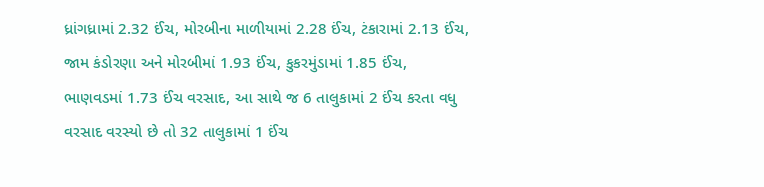ધ્રાંગધ્રામાં 2.32 ઈંચ, મોરબીના માળીયામાં 2.28 ઈંચ, ટંકારામાં 2.13 ઈંચ, જામ કંડોરણા અને મોરબીમાં 1.93 ઈંચ, કુકરમુંડામાં 1.85 ઈંચ, ભાણવડમાં 1.73 ઈંચ વરસાદ, આ સાથે જ 6 તાલુકામાં 2 ઈંચ કરતા વધુ વરસાદ વરસ્યો છે તો 32 તાલુકામાં 1 ઈંચ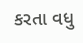કરતા વધુ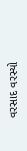વરસાદ વરસ્યો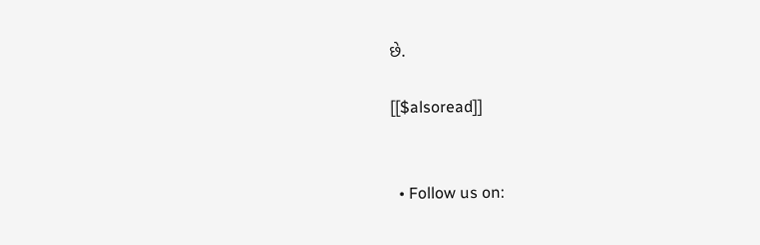છે.

[[$alsoread]]


  • Follow us on: